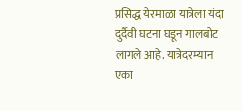प्रसिद्ध येरमाळा यात्रेला यंदा दुर्दैवी घटना घडून गालबोट लागले आहे. यात्रेदरम्यान एका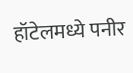हॉटेलमध्ये पनीर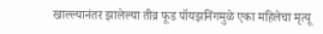खाल्ल्यानंतर झालेल्या तीव्र फूड पॉयझनिंगमुळे एका महिलेचा मृत्यू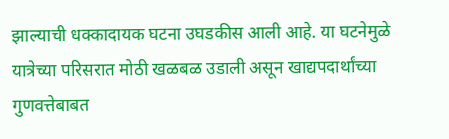झाल्याची धक्कादायक घटना उघडकीस आली आहे. या घटनेमुळे यात्रेच्या परिसरात मोठी खळबळ उडाली असून खाद्यपदार्थांच्या गुणवत्तेबाबत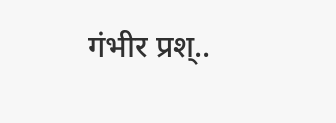गंभीर प्रश्..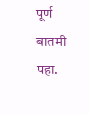पूर्ण बातमी पहा.